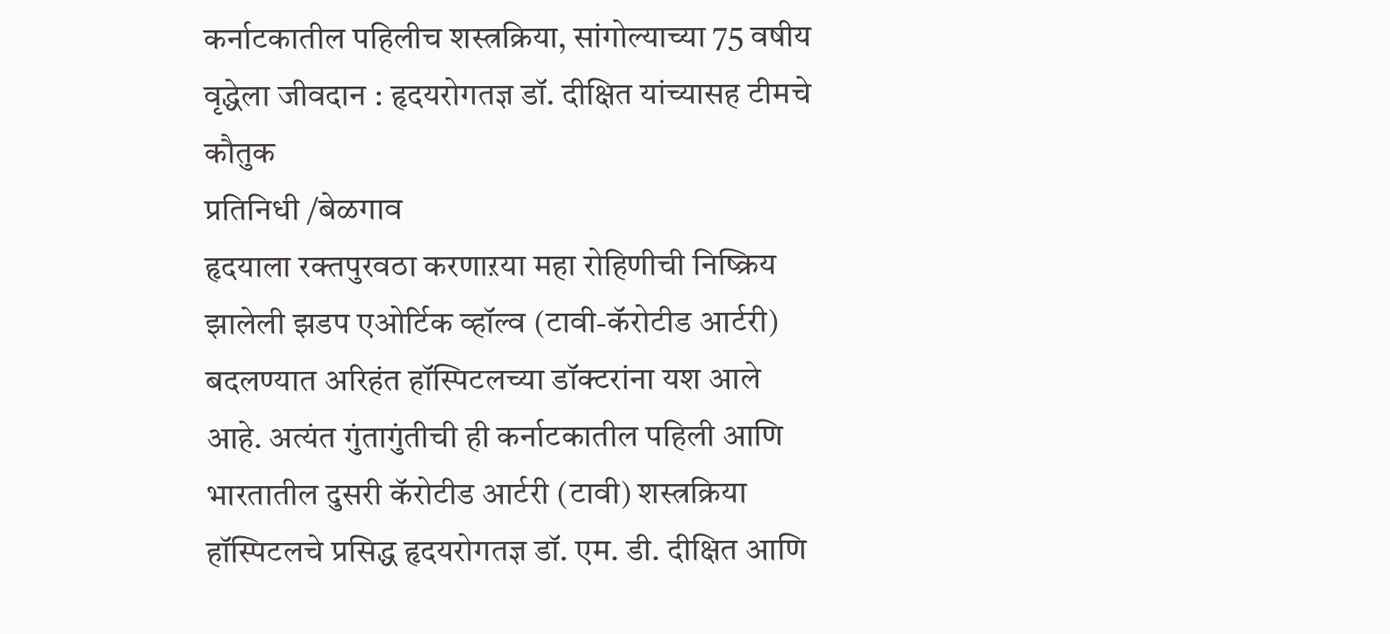कर्नाटकातील पहिलीच शस्त्रक्रिया, सांगोल्याच्या 75 वषीय वृद्धेला जीवदान : हृदयरोगतज्ञ डॉ. दीक्षित यांच्यासह टीमचे कौतुक
प्रतिनिधी /बेळगाव
हृदयाला रक्तपुरवठा करणाऱया महा रोहिणीची निष्क्रिय झालेली झडप एओर्टिक व्हॉल्व (टावी-कॅरोटीड आर्टरी) बदलण्यात अरिहंत हॉस्पिटलच्या डॉक्टरांना यश आले आहे. अत्यंत गुंतागुंतीची ही कर्नाटकातील पहिली आणि भारतातील दुसरी कॅरोटीड आर्टरी (टावी) शस्त्रक्रिया हॉस्पिटलचे प्रसिद्ध हृदयरोगतज्ञ डॉ. एम. डी. दीक्षित आणि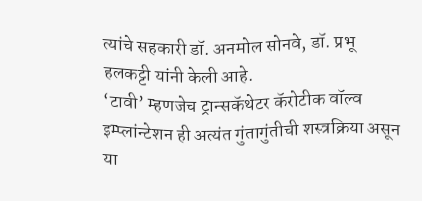त्यांचे सहकारी डॉ. अनमोल सोनवे, डॉ. प्रभू हलकट्टी यांनी केली आहे.
‘टावी’ म्हणजेच ट्रान्सकॅथेटर कॅरोटीक वॉल्व इम्प्लांन्टेशन ही अत्यंत गुंतागुंतीची शस्त्रक्रिया असून या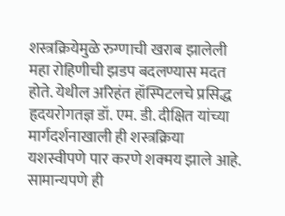शस्त्रक्रियेमुळे रुग्णाची खराब झालेली महा रोहिणीची झडप बदलण्यास मदत होते. येथील अरिहंत हॉस्पिटलचे प्रसिद्ध हृदयरोगतज्ञ डॉ. एम. डी. दीक्षित यांच्या मार्गदर्शनाखाली ही शस्त्रक्रिया यशस्वीपणे पार करणे शक्मय झाले आहे.
सामान्यपणे ही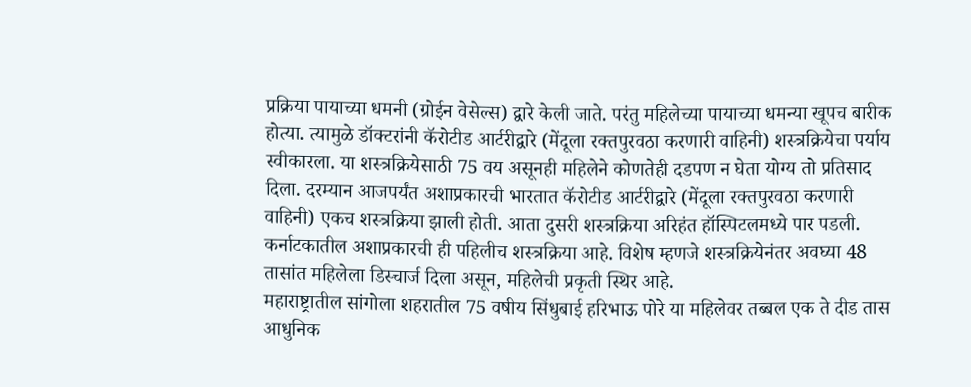प्रक्रिया पायाच्या धमनी (ग्रोईन वेसेल्स) द्वारे केली जाते. परंतु महिलेच्या पायाच्या धमन्या खूपच बारीक होत्या. त्यामुळे डॉक्टरांनी कॅरोटीड आर्टरीद्वारे (मेंदूला रक्तपुरवठा करणारी वाहिनी) शस्त्रक्रियेचा पर्याय स्वीकारला. या शस्त्रक्रियेसाठी 75 वय असूनही महिलेने कोणतेही दडपण न घेता योग्य तो प्रतिसाद दिला. दरम्यान आजपर्यंत अशाप्रकारची भारतात कॅरोटीड आर्टरीद्वारे (मेंदूला रक्तपुरवठा करणारी वाहिनी) एकच शस्त्रक्रिया झाली होती. आता दुसरी शस्त्रक्रिया अरिहंत हॉस्पिटलमध्ये पार पडली. कर्नाटकातील अशाप्रकारची ही पहिलीच शस्त्रक्रिया आहे. विशेष म्हणजे शस्त्रक्रियेनंतर अवघ्या 48 तासांत महिलेला डिस्चार्ज दिला असून, महिलेची प्रकृती स्थिर आहे.
महाराष्ट्रातील सांगोला शहरातील 75 वषीय सिंधुबाई हरिभाऊ पोरे या महिलेवर तब्बल एक ते दीड तास आधुनिक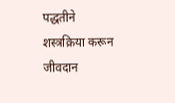पद्धतीने शस्त्रक्रिया करून जीवदान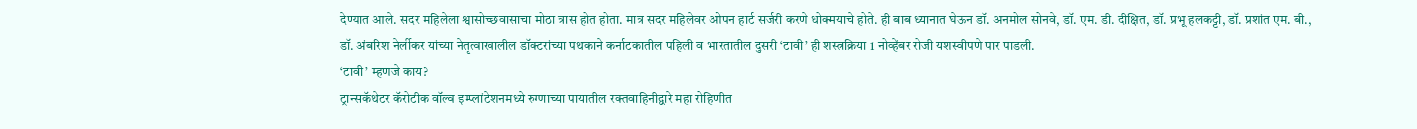देण्यात आले. सदर महिलेला श्वासोच्छवासाचा मोठा त्रास होत होता. मात्र सदर महिलेवर ओपन हार्ट सर्जरी करणे धोक्मयाचे होते. ही बाब ध्यानात घेऊन डॉ. अनमोल सोनवे, डॉ. एम. डी. दीक्षित, डॉ. प्रभू हलकट्टी, डॉ. प्रशांत एम. बी., डॉ. अंबरिश नेर्लीकर यांच्या नेतृत्वाखालील डॉक्टरांच्या पथकाने कर्नाटकातील पहिली व भारतातील दुसरी ‘टावी’ ही शस्त्रक्रिया 1 नोव्हेंबर रोजी यशस्वीपणे पार पाडली.
‘टावी’ म्हणजे काय?
ट्रान्सकॅथेटर कॅरोटीक वॉल्व इम्प्लांटेशनमध्ये रुग्णाच्या पायातील रक्तवाहिनीद्वारे महा रोहिणीत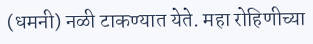(धमनी) नळी टाकण्यात येते. महा रोहिणीच्या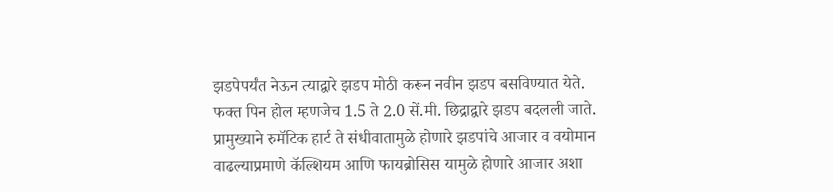झडपेपर्यंत नेऊन त्याद्वारे झडप मोठी करून नवीन झडप बसविण्यात येते. फक्त पिन होल म्हणजेच 1.5 ते 2.0 सें.मी. छिद्राद्वारे झडप बदलली जाते. प्रामुख्याने रुमॅटिक हार्ट ते संधीवातामुळे होणारे झडपांचे आजार व वयोमान वाढल्याप्रमाणे कॅल्शियम आणि फायब्रोसिस यामुळे होणारे आजार अशा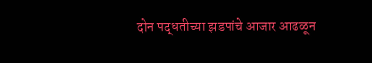दोन पद्धतीच्या झडपांचे आजार आढळून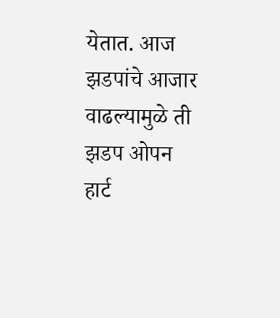येतात. आज झडपांचे आजार वाढल्यामुळे ती झडप ओपन हार्ट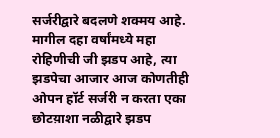सर्जरीद्वारे बदलणे शक्मय आहे. मागील दहा वर्षांमध्ये महा रोहिणीची जी झडप आहे, त्या झडपेचा आजार आज कोणतीही ओपन हॉर्ट सर्जरी न करता एका छोटय़ाशा नळीद्वारे झडप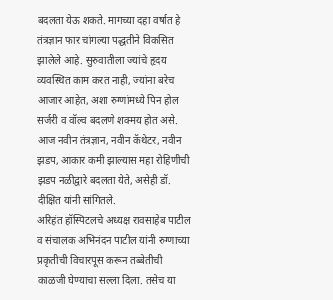बदलता येऊ शकते. मागच्या दहा वर्षात हे तंत्रज्ञान फार चांगल्या पद्धतीने विकसित झालेले आहे. सुरुवातीला ज्यांचे हृदय व्यवस्थित काम करत नाही, ज्यांना बरेच आजार आहेत, अशा रुग्णांमध्ये पिन होल सर्जरी व वॉल्व बदलणे शक्मय होत असे. आज नवीन तंत्रज्ञान, नवीन कॅथेटर, नवीन झडप, आकार कमी झाल्यास महा रोहिणीची झडप नळीद्वारे बदलता येते, असेही डॉ. दीक्षित यांनी सांगितले.
अरिहंत हॉस्पिटलचे अध्यक्ष रावसाहेब पाटील व संचालक अभिनंदन पाटील यांनी रुग्णाच्या प्रकृतीची विचारपूस करून तब्बेतीची काळजी घेण्याचा सल्ला दिला. तसेच या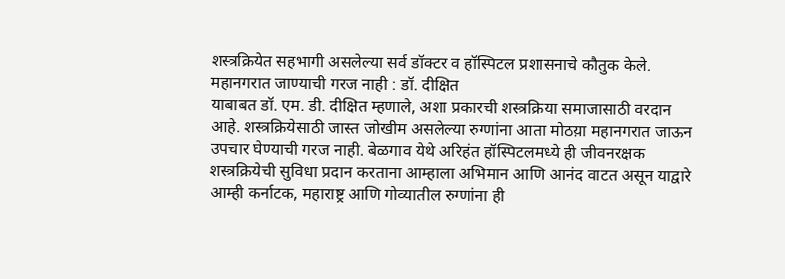शस्त्रक्रियेत सहभागी असलेल्या सर्व डॉक्टर व हॉस्पिटल प्रशासनाचे कौतुक केले.
महानगरात जाण्याची गरज नाही : डॉ. दीक्षित
याबाबत डॉ. एम. डी. दीक्षित म्हणाले, अशा प्रकारची शस्त्रक्रिया समाजासाठी वरदान आहे. शस्त्रक्रियेसाठी जास्त जोखीम असलेल्या रुग्णांना आता मोठय़ा महानगरात जाऊन उपचार घेण्याची गरज नाही. बेळगाव येथे अरिहंत हॉस्पिटलमध्ये ही जीवनरक्षक शस्त्रक्रियेची सुविधा प्रदान करताना आम्हाला अभिमान आणि आनंद वाटत असून याद्वारे आम्ही कर्नाटक, महाराष्ट्र आणि गोव्यातील रुग्णांना ही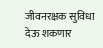जीवनरक्षक सुविधा देऊ शकणार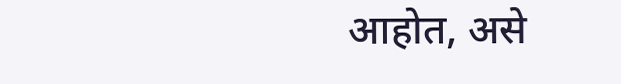आहोत, असे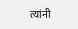त्यांनी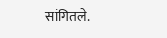सांगितले.